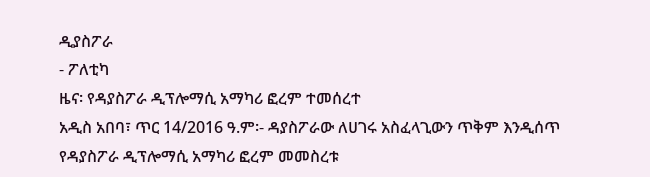ዲያስፖራ
- ፖለቲካ
ዜና፡ የዳያስፖራ ዲፕሎማሲ አማካሪ ፎረም ተመሰረተ
አዲስ አበባ፣ ጥር 14/2016 ዓ.ም፡- ዳያስፖራው ለሀገሩ አስፈላጊውን ጥቅም እንዲሰጥ የዳያስፖራ ዲፕሎማሲ አማካሪ ፎረም መመስረቱ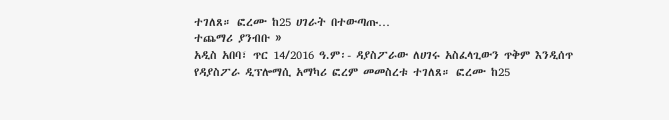ተገለጸ። ፎረሙ ከ25 ሀገራት በተውጣጡ…
ተጨማሪ ያንብቡ »
አዲስ አበባ፣ ጥር 14/2016 ዓ.ም፡- ዳያስፖራው ለሀገሩ አስፈላጊውን ጥቅም እንዲሰጥ የዳያስፖራ ዲፕሎማሲ አማካሪ ፎረም መመስረቱ ተገለጸ። ፎረሙ ከ25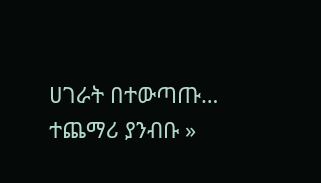ሀገራት በተውጣጡ…
ተጨማሪ ያንብቡ »